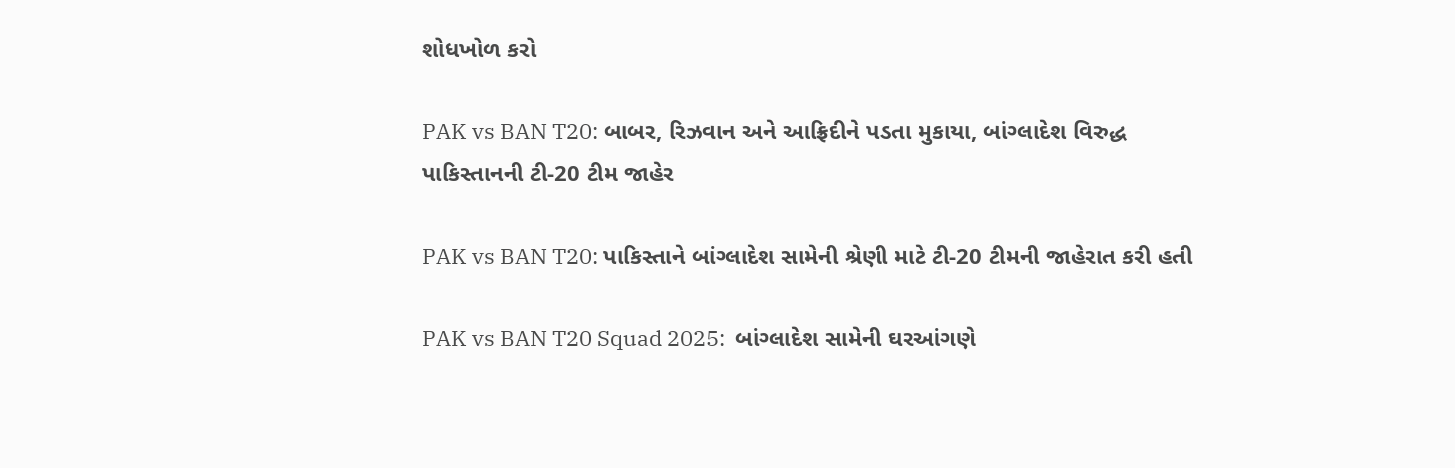શોધખોળ કરો

PAK vs BAN T20: બાબર, રિઝવાન અને આફ્રિદીને પડતા મુકાયા, બાંગ્લાદેશ વિરુદ્ધ પાકિસ્તાનની ટી-20 ટીમ જાહેર

PAK vs BAN T20: પાકિસ્તાને બાંગ્લાદેશ સામેની શ્રેણી માટે ટી-20 ટીમની જાહેરાત કરી હતી

PAK vs BAN T20 Squad 2025:  બાંગ્લાદેશ સામેની ઘરઆંગણે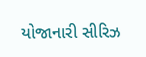યોજાનારી સીરિઝ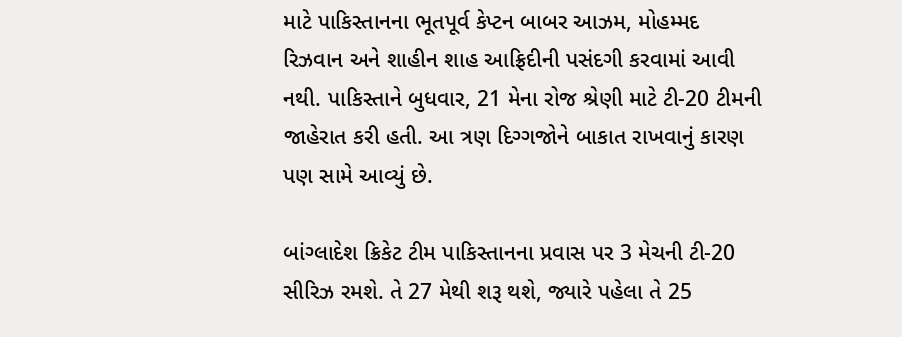માટે પાકિસ્તાનના ભૂતપૂર્વ કેપ્ટન બાબર આઝમ, મોહમ્મદ રિઝવાન અને શાહીન શાહ આફ્રિદીની પસંદગી કરવામાં આવી નથી. પાકિસ્તાને બુધવાર, 21 મેના રોજ શ્રેણી માટે ટી-20 ટીમની જાહેરાત કરી હતી. આ ત્રણ દિગ્ગજોને બાકાત રાખવાનું કારણ પણ સામે આવ્યું છે.

બાંગ્લાદેશ ક્રિકેટ ટીમ પાકિસ્તાનના પ્રવાસ પર 3 મેચની ટી-20 સીરિઝ રમશે. તે 27 મેથી શરૂ થશે, જ્યારે પહેલા તે 25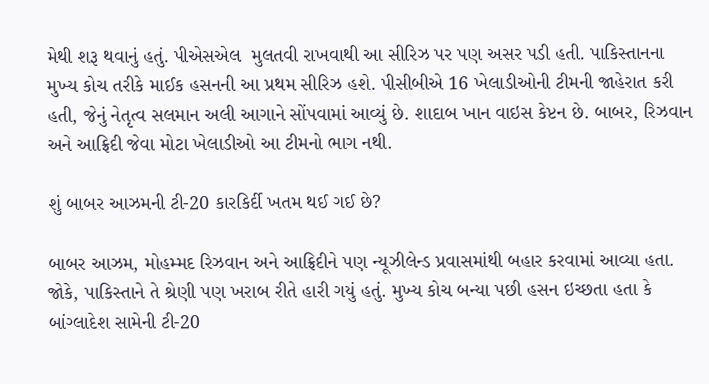મેથી શરૂ થવાનું હતું. પીએસએલ  મુલતવી રાખવાથી આ સીરિઝ પર પણ અસર પડી હતી. પાકિસ્તાનના મુખ્ય કોચ તરીકે માઈક હસનની આ પ્રથમ સીરિઝ હશે. પીસીબીએ 16 ખેલાડીઓની ટીમની જાહેરાત કરી હતી, જેનું નેતૃત્વ સલમાન અલી આગાને સોંપવામાં આવ્યું છે. શાદાબ ખાન વાઇસ કેપ્ટન છે. બાબર, રિઝવાન અને આફ્રિદી જેવા મોટા ખેલાડીઓ આ ટીમનો ભાગ નથી.

શું બાબર આઝમની ટી-20 કારકિર્દી ખતમ થઈ ગઈ છે?

બાબર આઝમ, મોહમ્મદ રિઝવાન અને આફ્રિદીને પણ ન્યૂઝીલેન્ડ પ્રવાસમાંથી બહાર કરવામાં આવ્યા હતા. જોકે, પાકિસ્તાને તે શ્રેણી પણ ખરાબ રીતે હારી ગયું હતું. મુખ્ય કોચ બન્યા પછી હસન ઇચ્છતા હતા કે બાંગ્લાદેશ સામેની ટી-20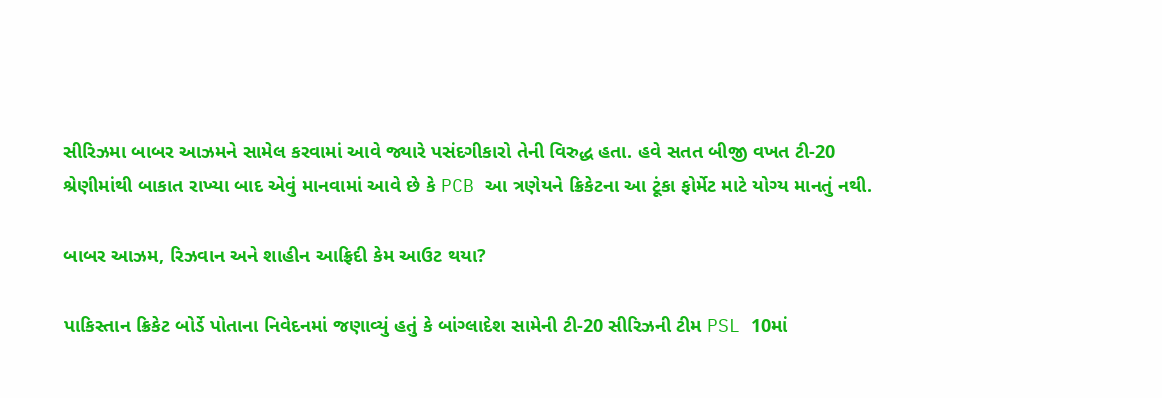સીરિઝમા બાબર આઝમને સામેલ કરવામાં આવે જ્યારે પસંદગીકારો તેની વિરુદ્ધ હતા. હવે સતત બીજી વખત ટી-20 શ્રેણીમાંથી બાકાત રાખ્યા બાદ એવું માનવામાં આવે છે કે PCB આ ત્રણેયને ક્રિકેટના આ ટૂંકા ફોર્મેટ માટે યોગ્ય માનતું નથી.

બાબર આઝમ, રિઝવાન અને શાહીન આફ્રિદી કેમ આઉટ થયા?

પાકિસ્તાન ક્રિકેટ બોર્ડે પોતાના નિવેદનમાં જણાવ્યું હતું કે બાંગ્લાદેશ સામેની ટી-20 સીરિઝની ટીમ PSL 10માં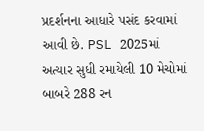પ્રદર્શનના આધારે પસંદ કરવામાં આવી છે. PSL 2025માં અત્યાર સુધી રમાયેલી 10 મેચોમાં બાબરે 288 રન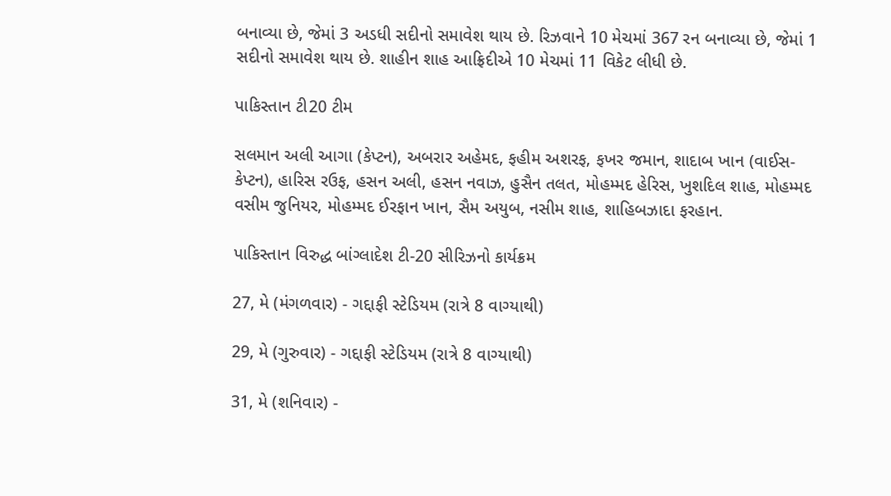બનાવ્યા છે, જેમાં 3 અડધી સદીનો સમાવેશ થાય છે. રિઝવાને 10 મેચમાં 367 રન બનાવ્યા છે, જેમાં 1 સદીનો સમાવેશ થાય છે. શાહીન શાહ આફ્રિદીએ 10 મેચમાં 11 વિકેટ લીધી છે.

પાકિસ્તાન ટી20 ટીમ

સલમાન અલી આગા (કેપ્ટન), અબરાર અહેમદ, ફહીમ અશરફ, ફખર જમાન, શાદાબ ખાન (વાઈસ-કેપ્ટન), હારિસ રઉફ, હસન અલી, હસન નવાઝ, હુસૈન તલત, મોહમ્મદ હેરિસ, ખુશદિલ શાહ, મોહમ્મદ વસીમ જુનિયર, મોહમ્મદ ઈરફાન ખાન, સૈમ અયુબ, નસીમ શાહ, શાહિબઝાદા ફરહાન.

પાકિસ્તાન વિરુદ્ધ બાંગ્લાદેશ ટી-20 સીરિઝનો કાર્યક્રમ

27, મે (મંગળવાર) - ગદ્દાફી સ્ટેડિયમ (રાત્રે 8 વાગ્યાથી)

29, મે (ગુરુવાર) - ગદ્દાફી સ્ટેડિયમ (રાત્રે 8 વાગ્યાથી)

31, મે (શનિવાર) -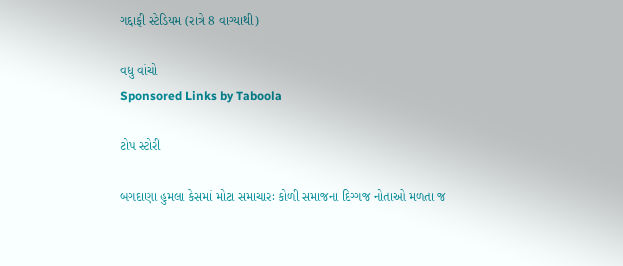ગદ્દાફી સ્ટેડિયમ (રાત્રે 8 વાગ્યાથી)

વધુ વાંચો
Sponsored Links by Taboola

ટોપ સ્ટોરી

બગદાણા હુમલા કેસમાં મોટા સમાચારઃ કોળી સમાજના દિગ્ગજ નોતાઓ મળતા જ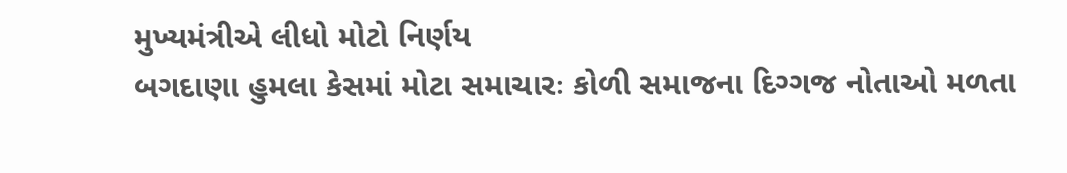મુખ્યમંત્રીએ લીધો મોટો નિર્ણય
બગદાણા હુમલા કેસમાં મોટા સમાચારઃ કોળી સમાજના દિગ્ગજ નોતાઓ મળતા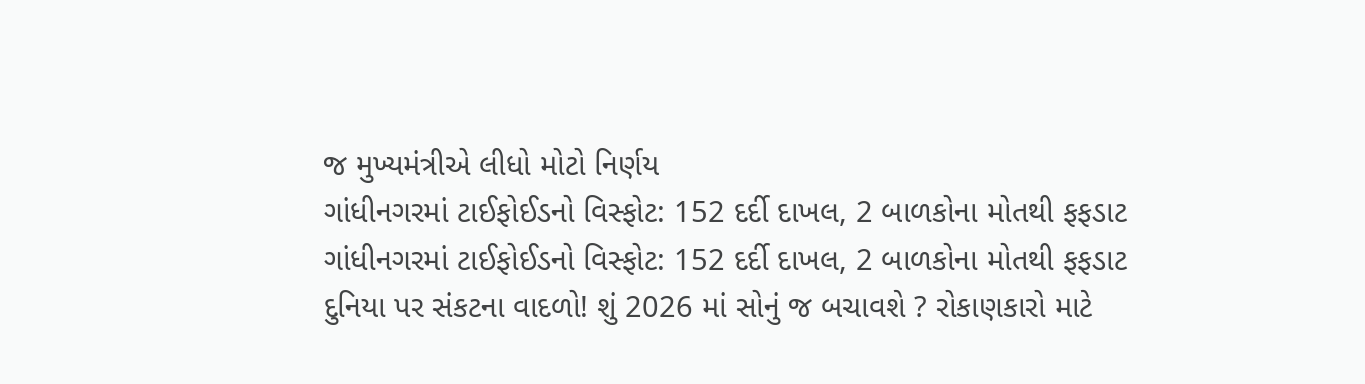જ મુખ્યમંત્રીએ લીધો મોટો નિર્ણય
ગાંધીનગરમાં ટાઈફોઈડનો વિસ્ફોટ: 152 દર્દી દાખલ, 2 બાળકોના મોતથી ફફડાટ
ગાંધીનગરમાં ટાઈફોઈડનો વિસ્ફોટ: 152 દર્દી દાખલ, 2 બાળકોના મોતથી ફફડાટ
દુનિયા પર સંકટના વાદળો! શું 2026 માં સોનું જ બચાવશે ? રોકાણકારો માટે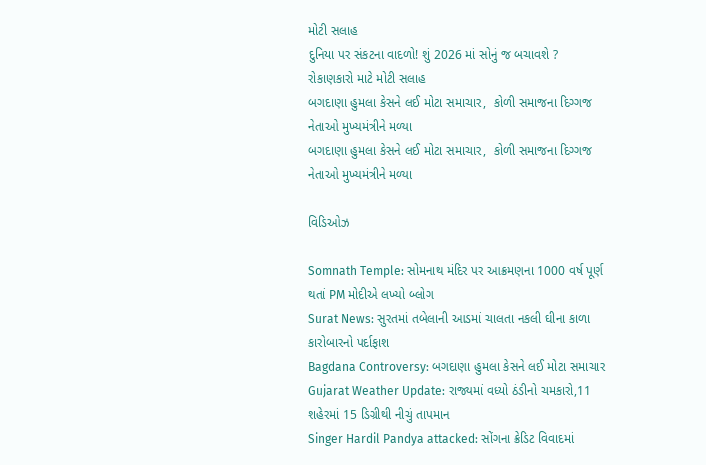મોટી સલાહ
દુનિયા પર સંકટના વાદળો! શું 2026 માં સોનું જ બચાવશે ? રોકાણકારો માટે મોટી સલાહ
બગદાણા હુમલા કેસને લઈ મોટા સમાચાર,  કોળી સમાજના દિગ્ગજ નેતાઓ મુખ્યમંત્રીને મળ્યા
બગદાણા હુમલા કેસને લઈ મોટા સમાચાર,  કોળી સમાજના દિગ્ગજ નેતાઓ મુખ્યમંત્રીને મળ્યા

વિડિઓઝ

Somnath Temple: સોમનાથ મંદિર પર આક્રમણના 1000 વર્ષ પૂર્ણ થતાં PM મોદીએ લખ્યો બ્લોગ
Surat News: સુરતમાં તબેલાની આડમાં ચાલતા નકલી ઘીના કાળા કારોબારનો પર્દાફાશ
Bagdana Controversy: બગદાણા હુમલા કેસને લઈ મોટા સમાચાર
Gujarat Weather Update: રાજ્યમાં વધ્યો ઠંડીનો ચમકારો,11 શહેરમાં 15 ડિગ્રીથી નીચું તાપમાન
Singer Hardil Pandya attacked: સોંગના ક્રેડિટ વિવાદમાં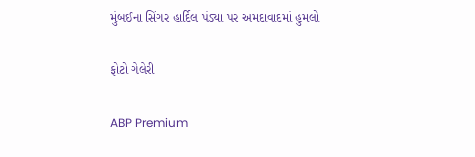મુંબઈના સિંગર હાર્દિલ પંડ્યા પર અમદાવાદમાં હુમલો

ફોટો ગેલેરી

ABP Premium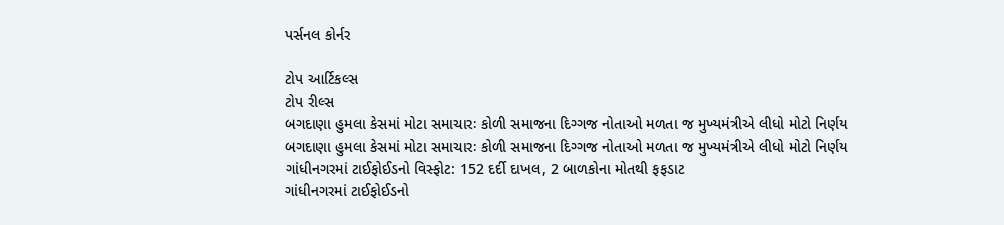પર્સનલ કોર્નર

ટોપ આર્ટિકલ્સ
ટોપ રીલ્સ
બગદાણા હુમલા કેસમાં મોટા સમાચારઃ કોળી સમાજના દિગ્ગજ નોતાઓ મળતા જ મુખ્યમંત્રીએ લીધો મોટો નિર્ણય
બગદાણા હુમલા કેસમાં મોટા સમાચારઃ કોળી સમાજના દિગ્ગજ નોતાઓ મળતા જ મુખ્યમંત્રીએ લીધો મોટો નિર્ણય
ગાંધીનગરમાં ટાઈફોઈડનો વિસ્ફોટ: 152 દર્દી દાખલ, 2 બાળકોના મોતથી ફફડાટ
ગાંધીનગરમાં ટાઈફોઈડનો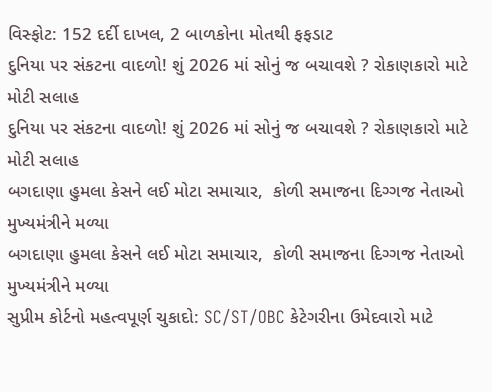વિસ્ફોટ: 152 દર્દી દાખલ, 2 બાળકોના મોતથી ફફડાટ
દુનિયા પર સંકટના વાદળો! શું 2026 માં સોનું જ બચાવશે ? રોકાણકારો માટે મોટી સલાહ
દુનિયા પર સંકટના વાદળો! શું 2026 માં સોનું જ બચાવશે ? રોકાણકારો માટે મોટી સલાહ
બગદાણા હુમલા કેસને લઈ મોટા સમાચાર,  કોળી સમાજના દિગ્ગજ નેતાઓ મુખ્યમંત્રીને મળ્યા
બગદાણા હુમલા કેસને લઈ મોટા સમાચાર,  કોળી સમાજના દિગ્ગજ નેતાઓ મુખ્યમંત્રીને મળ્યા
સુપ્રીમ કોર્ટનો મહત્વપૂર્ણ ચુકાદો: SC/ST/OBC કેટેગરીના ઉમેદવારો માટે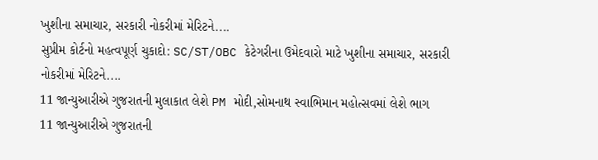ખુશીના સમાચાર, સરકારી નોકરીમાં મેરિટને....
સુપ્રીમ કોર્ટનો મહત્વપૂર્ણ ચુકાદો: SC/ST/OBC કેટેગરીના ઉમેદવારો માટે ખુશીના સમાચાર, સરકારી નોકરીમાં મેરિટને....
11 જાન્યુઆરીએ ગુજરાતની મુલાકાત લેશે PM મોદી,સોમનાથ સ્વાભિમાન મહોત્સવમાં લેશે ભાગ
11 જાન્યુઆરીએ ગુજરાતની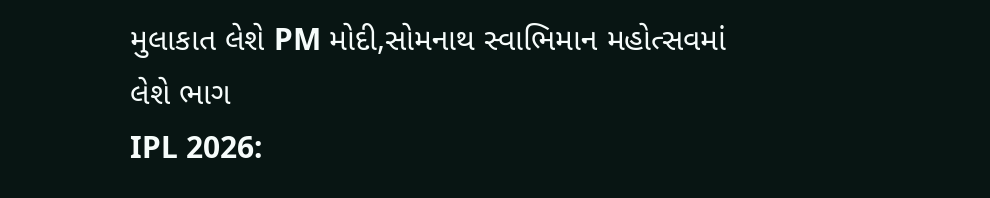મુલાકાત લેશે PM મોદી,સોમનાથ સ્વાભિમાન મહોત્સવમાં લેશે ભાગ
IPL 2026: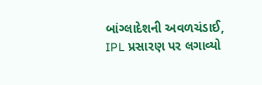બાંગ્લાદેશની અવળચંડાઈ, IPL પ્રસારણ પર લગાવ્યો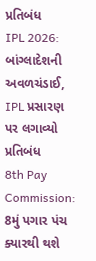પ્રતિબંધ
IPL 2026: બાંગ્લાદેશની અવળચંડાઈ, IPL પ્રસારણ પર લગાવ્યો પ્રતિબંધ
8th Pay Commission: 8મું પગાર પંચ ક્યારથી થશે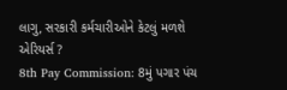લાગુ, સરકારી કર્મચારીઓને કેટલું મળશે એરિયર્સ ?
8th Pay Commission: 8મું પગાર પંચ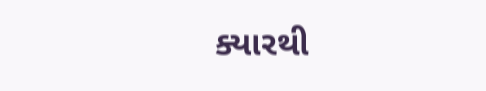ક્યારથી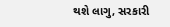થશે લાગુ, સરકારી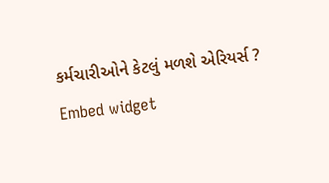કર્મચારીઓને કેટલું મળશે એરિયર્સ ?
Embed widget